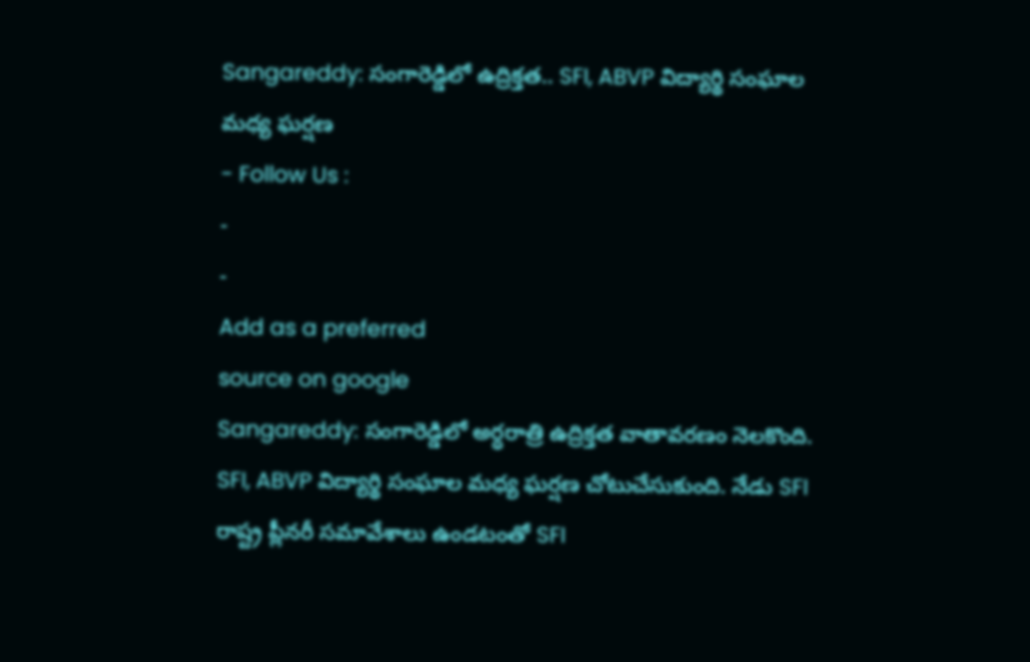Sangareddy: సంగారెడ్డిలో ఉద్రిక్తత.. SFI, ABVP విద్యార్థి సంఘాల మధ్య ఘర్షణ
- Follow Us :
-
-
Add as a preferred
source on google
Sangareddy: సంగారెడ్డిలో అర్ధరాత్రి ఉద్రిక్తత వాతావరణం నెలకొంది. SFI, ABVP విద్యార్థి సంఘాల మధ్య ఘర్షణ చోటుచేసుకుంది. నేడు SFI రాష్ట్ర ప్లీనరీ సమావేశాలు ఉండటంతో SFI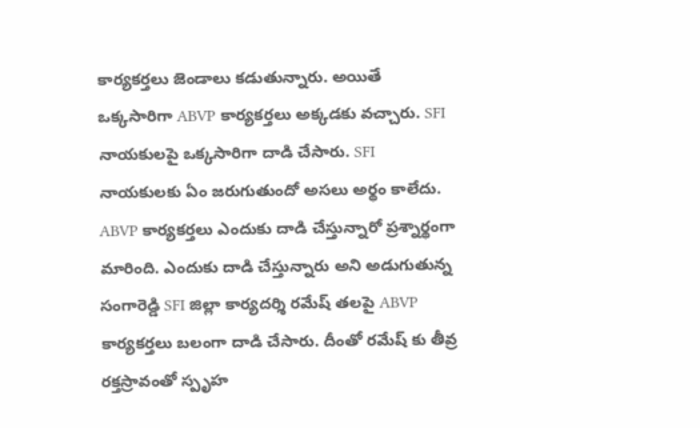కార్యకర్తలు జెండాలు కడుతున్నారు. అయితే ఒక్కసారిగా ABVP కార్యకర్తలు అక్కడకు వచ్చారు. SFI నాయకులపై ఒక్కసారిగా దాడి చేసారు. SFI నాయకులకు ఏం జరుగుతుందో అసలు అర్థం కాలేదు. ABVP కార్యకర్తలు ఎందుకు దాడి చేస్తున్నారో ప్రశ్నార్థంగా మారింది. ఎందుకు దాడి చేస్తున్నారు అని అడుగుతున్న సంగారెడ్డి SFI జిల్లా కార్యదర్శి రమేష్ తలపై ABVP కార్యకర్తలు బలంగా దాడి చేసారు. దీంతో రమేష్ కు తీవ్ర రక్తస్రావంతో స్పృహ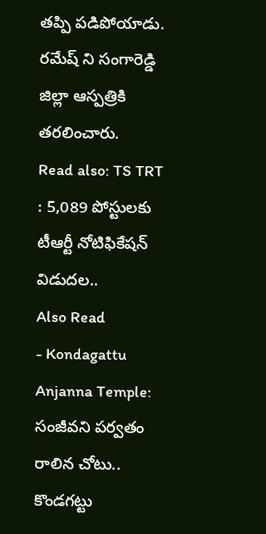తప్పి పడిపోయాడు. రమేష్ ని సంగారెడ్డి జిల్లా ఆస్పత్రికి తరలించారు.
Read also: TS TRT : 5,089 పోస్టులకు టీఆర్టీ నోటిఫికేషన్ విడుదల..
Also Read
- Kondagattu Anjanna Temple: సంజీవని పర్వతం రాలిన చోటు.. కొండగట్టు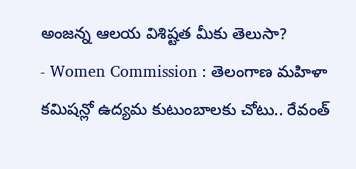అంజన్న ఆలయ విశిష్టత మీకు తెలుసా?
- Women Commission : తెలంగాణ మహిళా కమిషన్లో ఉద్యమ కుటుంబాలకు చోటు.. రేవంత్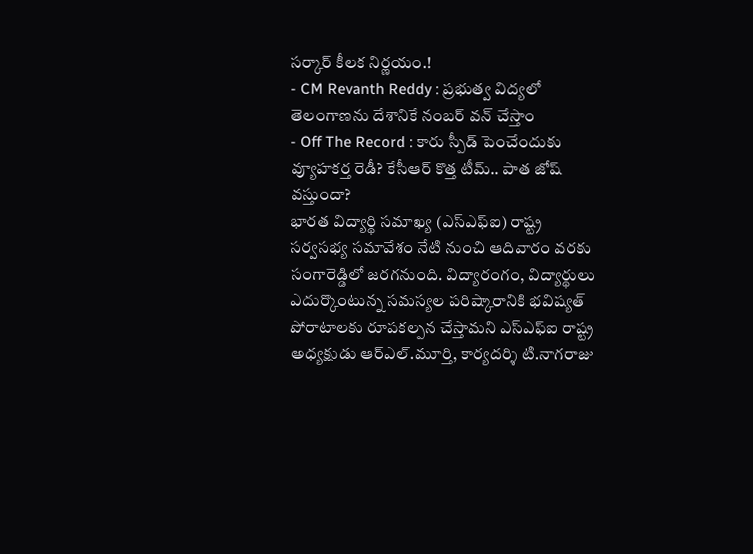సర్కార్ కీలక నిర్ణయం.!
- CM Revanth Reddy : ప్రభుత్వ విద్యలో తెలంగాణను దేశానికే నంబర్ వన్ చేస్తాం
- Off The Record : కారు స్పీడ్ పెంచేందుకు వ్యూహకర్త రెడీ? కేసీఆర్ కొత్త టీమ్.. పాత జోష్ వస్తుందా?
భారత విద్యార్థి సమాఖ్య (ఎస్ఎఫ్ఐ) రాష్ట్ర సర్వసభ్య సమావేశం నేటి నుంచి ఆదివారం వరకు సంగారెడ్డిలో జరగనుంది. విద్యారంగం, విద్యార్థులు ఎదుర్కొంటున్న సమస్యల పరిష్కారానికి భవిష్యత్ పోరాటాలకు రూపకల్పన చేస్తామని ఎస్ఎఫ్ఐ రాష్ట్ర అధ్యక్షుడు ఆర్ఎల్.మూర్తి, కార్యదర్శి టి.నాగరాజు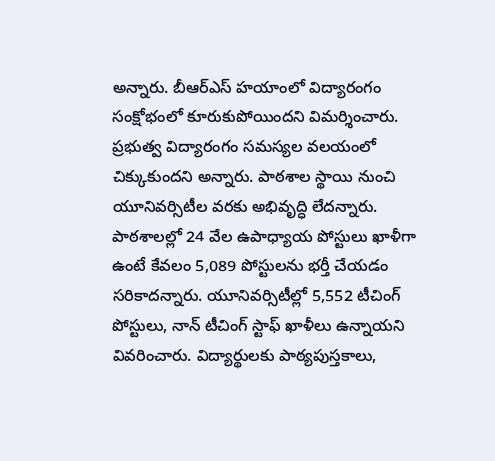అన్నారు. బీఆర్ఎస్ హయాంలో విద్యారంగం సంక్షోభంలో కూరుకుపోయిందని విమర్శించారు. ప్రభుత్వ విద్యారంగం సమస్యల వలయంలో చిక్కుకుందని అన్నారు. పాఠశాల స్థాయి నుంచి యూనివర్సిటీల వరకు అభివృద్ధి లేదన్నారు. పాఠశాలల్లో 24 వేల ఉపాధ్యాయ పోస్టులు ఖాళీగా ఉంటే కేవలం 5,089 పోస్టులను భర్తీ చేయడం సరికాదన్నారు. యూనివర్సిటీల్లో 5,552 టీచింగ్ పోస్టులు, నాన్ టీచింగ్ స్టాఫ్ ఖాళీలు ఉన్నాయని వివరించారు. విద్యార్థులకు పాఠ్యపుస్తకాలు,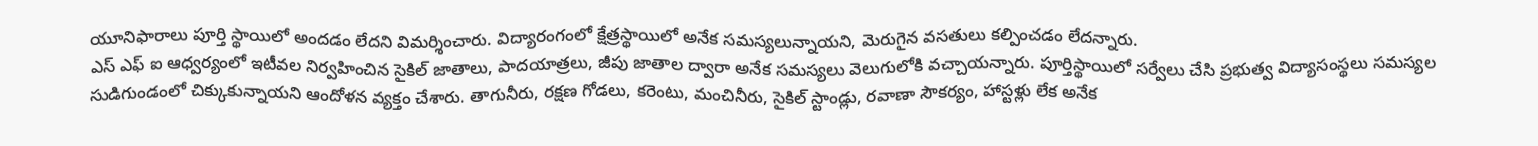యూనిఫారాలు పూర్తి స్థాయిలో అందడం లేదని విమర్శించారు. విద్యారంగంలో క్షేత్రస్థాయిలో అనేక సమస్యలున్నాయని, మెరుగైన వసతులు కల్పించడం లేదన్నారు.
ఎస్ ఎఫ్ ఐ ఆధ్వర్యంలో ఇటీవల నిర్వహించిన సైకిల్ జాతాలు, పాదయాత్రలు, జీపు జాతాల ద్వారా అనేక సమస్యలు వెలుగులోకి వచ్చాయన్నారు. పూర్తిస్థాయిలో సర్వేలు చేసి ప్రభుత్వ విద్యాసంస్థలు సమస్యల సుడిగుండంలో చిక్కుకున్నాయని ఆందోళన వ్యక్తం చేశారు. తాగునీరు, రక్షణ గోడలు, కరెంటు, మంచినీరు, సైకిల్ స్టాండ్లు, రవాణా సౌకర్యం, హాస్టళ్లు లేక అనేక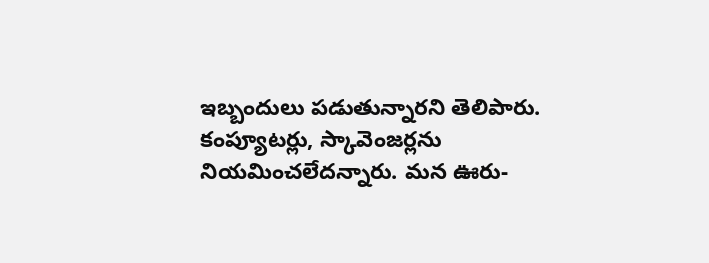ఇబ్బందులు పడుతున్నారని తెలిపారు. కంప్యూటర్లు, స్కావెంజర్లను నియమించలేదన్నారు. మన ఊరు-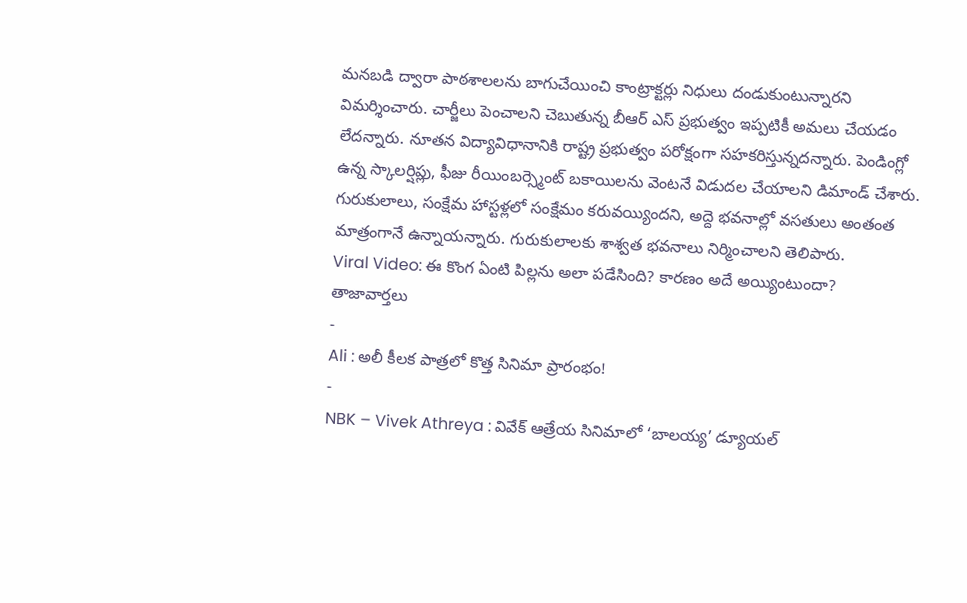మనబడి ద్వారా పాఠశాలలను బాగుచేయించి కాంట్రాక్టర్లు నిధులు దండుకుంటున్నారని విమర్శించారు. చార్జీలు పెంచాలని చెబుతున్న బీఆర్ ఎస్ ప్రభుత్వం ఇప్పటికీ అమలు చేయడం లేదన్నారు. నూతన విద్యావిధానానికి రాష్ట్ర ప్రభుత్వం పరోక్షంగా సహకరిస్తున్నదన్నారు. పెండింగ్లో ఉన్న స్కాలర్షిప్లు, ఫీజు రీయింబర్స్మెంట్ బకాయిలను వెంటనే విడుదల చేయాలని డిమాండ్ చేశారు. గురుకులాలు, సంక్షేమ హాస్టళ్లలో సంక్షేమం కరువయ్యిందని, అద్దె భవనాల్లో వసతులు అంతంత మాత్రంగానే ఉన్నాయన్నారు. గురుకులాలకు శాశ్వత భవనాలు నిర్మించాలని తెలిపారు.
Viral Video: ఈ కొంగ ఏంటి పిల్లను అలా పడేసింది? కారణం అదే అయ్యింటుందా?
తాజావార్తలు
-
Ali : అలీ కీలక పాత్రలో కొత్త సినిమా ప్రారంభం!
-
NBK – Vivek Athreya : వివేక్ ఆత్రేయ సినిమాలో ‘బాలయ్య’ డ్యూయల్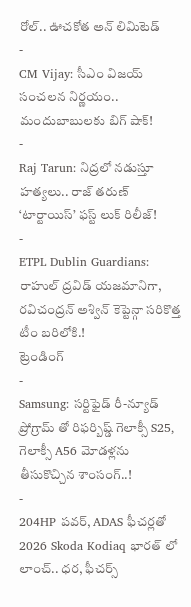రోల్.. ఊచకోత అన్ లిమిటెడ్
-
CM Vijay: సీఎం విజయ్ సంచలన నిర్ణయం.. మందుబాబులకు బిగ్ షాక్!
-
Raj Tarun: నిద్రలో నడుస్తూ హత్యలు.. రాజ్ తరుణ్ ‘టార్టాయిస్’ ఫస్ట్ లుక్ రిలీజ్!
-
ETPL Dublin Guardians: రాహుల్ ద్రవిడ్ యజమానిగా, రవిచంద్రన్ అశ్విన్ కెప్టెన్గా సరికొత్త టీం బరిలోకి.!
ట్రెండింగ్
-
Samsung: సర్టిఫైడ్ రీ-న్యూడ్ ప్రోగ్రామ్ తో రిఫర్బిష్డ్ గెలాక్సీ S25, గెలాక్సీ A56 మోడళ్లను తీసుకొచ్చిన శాంసంగ్..!
-
204HP పవర్, ADAS ఫీచర్లతో 2026 Skoda Kodiaq భారత్ లో లాంచ్.. ధర, ఫీచర్స్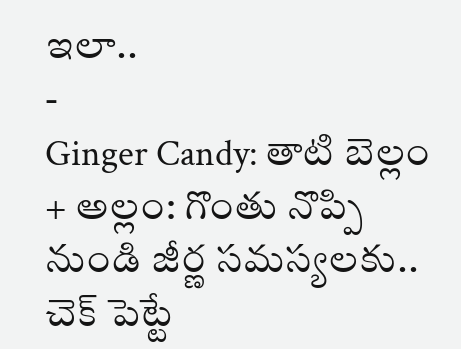ఇలా..
-
Ginger Candy: తాటి బెల్లం + అల్లం: గొంతు నొప్పి నుండి జీర్ణ సమస్యలకు.. చెక్ పెట్టే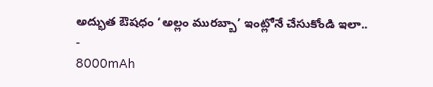అద్భుత ఔషధం ‘అల్లం మురబ్బా’ ఇంట్లోనే చేసుకోండి ఇలా..
-
8000mAh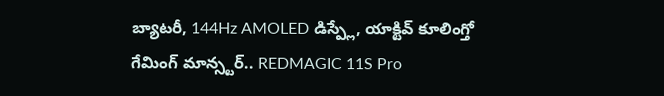బ్యాటరీ, 144Hz AMOLED డిస్ప్లే, యాక్టివ్ కూలింగ్తో గేమింగ్ మాన్స్టర్.. REDMAGIC 11S Pro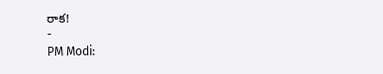రాక!
-
PM Modi: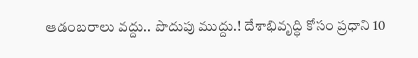ఆడంబరాలు వద్దు.. పొదుపు ముద్దు.! దేశాభివృద్ధి కోసం ప్రధాని 10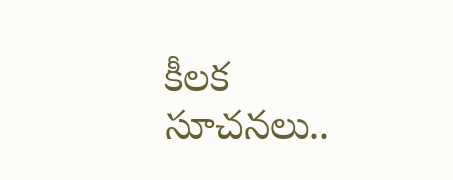కీలక సూచనలు..